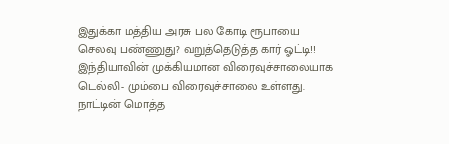இதுக்கா மத்திய அரசு பல கோடி ரூபாயை செலவு பண்ணுது? வறுத்தெடுத்த கார் ஓட்டி!!
இந்தியாவின் முக்கியமான விரைவுச்சாலையாக டெல்லி- மும்பை விரைவுச்சாலை உள்ளது. நாட்டின் மொத்த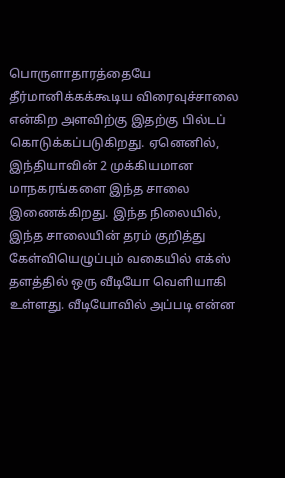பொருளாதாரத்தையே தீர்மானிக்கக்கூடிய விரைவுச்சாலை என்கிற அளவிற்கு இதற்கு பில்டப் கொடுக்கப்படுகிறது. ஏனெனில், இந்தியாவின் 2 முக்கியமான மாநகரங்களை இந்த சாலை இணைக்கிறது. இந்த நிலையில், இந்த சாலையின் தரம் குறித்து கேள்வியெழுப்பும் வகையில் எக்ஸ் தளத்தில் ஒரு வீடியோ வெளியாகி உள்ளது. வீடியோவில் அப்படி என்ன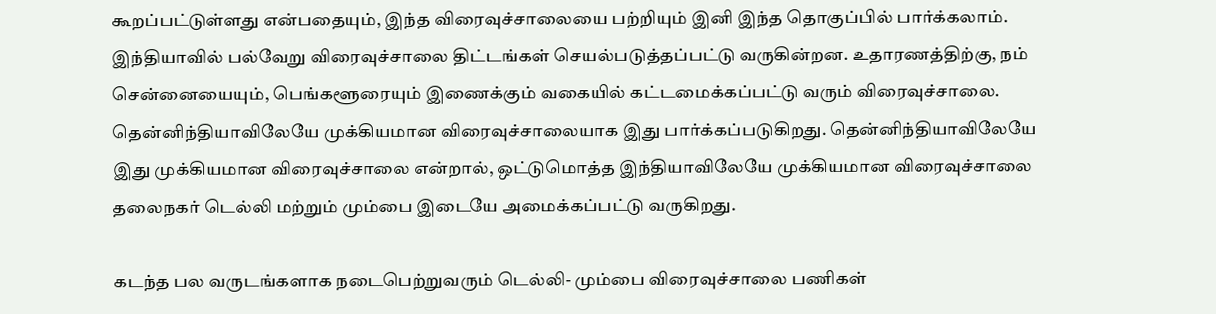கூறப்பட்டுள்ளது என்பதையும், இந்த விரைவுச்சாலையை பற்றியும் இனி இந்த தொகுப்பில் பார்க்கலாம்.
இந்தியாவில் பல்வேறு விரைவுச்சாலை திட்டங்கள் செயல்படுத்தப்பட்டு வருகின்றன. உதாரணத்திற்கு, நம் சென்னையையும், பெங்களூரையும் இணைக்கும் வகையில் கட்டமைக்கப்பட்டு வரும் விரைவுச்சாலை. தென்னிந்தியாவிலேயே முக்கியமான விரைவுச்சாலையாக இது பார்க்கப்படுகிறது. தென்னிந்தியாவிலேயே இது முக்கியமான விரைவுச்சாலை என்றால், ஒட்டுமொத்த இந்தியாவிலேயே முக்கியமான விரைவுச்சாலை தலைநகர் டெல்லி மற்றும் மும்பை இடையே அமைக்கப்பட்டு வருகிறது.

கடந்த பல வருடங்களாக நடைபெற்றுவரும் டெல்லி- மும்பை விரைவுச்சாலை பணிகள்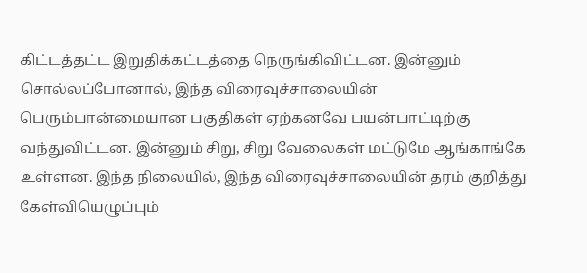கிட்டத்தட்ட இறுதிக்கட்டத்தை நெருங்கிவிட்டன. இன்னும் சொல்லப்போனால், இந்த விரைவுச்சாலையின் பெரும்பான்மையான பகுதிகள் ஏற்கனவே பயன்பாட்டிற்கு வந்துவிட்டன. இன்னும் சிறு, சிறு வேலைகள் மட்டுமே ஆங்காங்கே உள்ளன. இந்த நிலையில், இந்த விரைவுச்சாலையின் தரம் குறித்து கேள்வியெழுப்பும்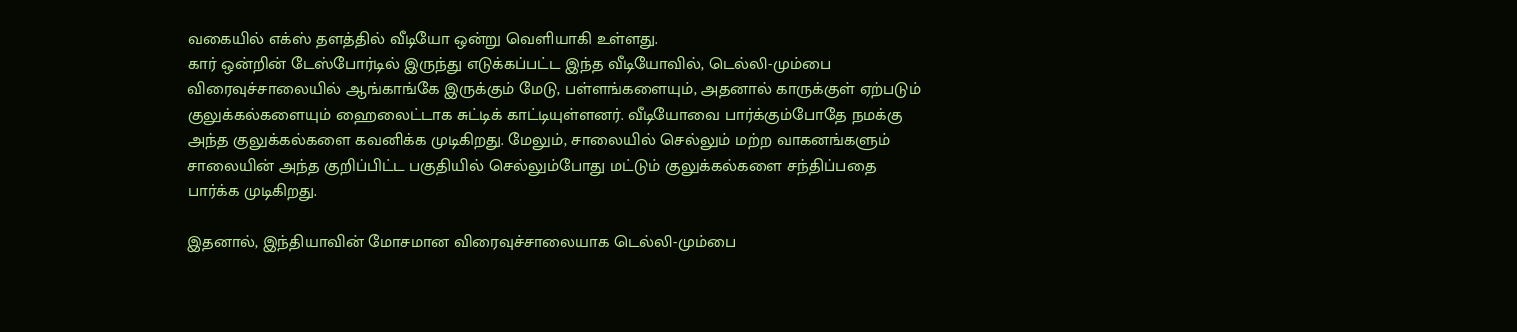வகையில் எக்ஸ் தளத்தில் வீடியோ ஒன்று வெளியாகி உள்ளது.
கார் ஒன்றின் டேஸ்போர்டில் இருந்து எடுக்கப்பட்ட இந்த வீடியோவில், டெல்லி-மும்பை விரைவுச்சாலையில் ஆங்காங்கே இருக்கும் மேடு, பள்ளங்களையும், அதனால் காருக்குள் ஏற்படும் குலுக்கல்களையும் ஹைலைட்டாக சுட்டிக் காட்டியுள்ளனர். வீடியோவை பார்க்கும்போதே நமக்கு அந்த குலுக்கல்களை கவனிக்க முடிகிறது. மேலும், சாலையில் செல்லும் மற்ற வாகனங்களும் சாலையின் அந்த குறிப்பிட்ட பகுதியில் செல்லும்போது மட்டும் குலுக்கல்களை சந்திப்பதை பார்க்க முடிகிறது.

இதனால், இந்தியாவின் மோசமான விரைவுச்சாலையாக டெல்லி-மும்பை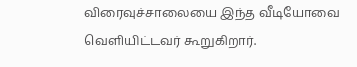விரைவுச்சாலையை இந்த வீடியோவை வெளியிட்டவர் கூறுகிறார்.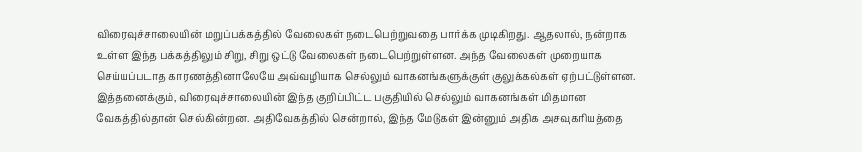விரைவுச்சாலையின் மறுப்பக்கத்தில் வேலைகள் நடைபெற்றுவதை பார்க்க முடிகிறது. ஆதலால், நன்றாக உள்ள இந்த பக்கத்திலும் சிறு, சிறு ஒட்டு வேலைகள் நடைபெற்றுள்ளன. அந்த வேலைகள் முறையாக செய்யப்படாத காரணத்தினாலேயே அவ்வழியாக செல்லும் வாகனங்களுக்குள் குலுக்கல்கள் ஏற்பட்டுள்ளன.
இத்தனைக்கும், விரைவுச்சாலையின் இந்த குறிப்பிட்ட பகுதியில் செல்லும் வாகனங்கள் மிதமான வேகத்தில்தான் செல்கின்றன. அதிவேகத்தில் சென்றால், இந்த மேடுகள் இன்னும் அதிக அசவுகரியத்தை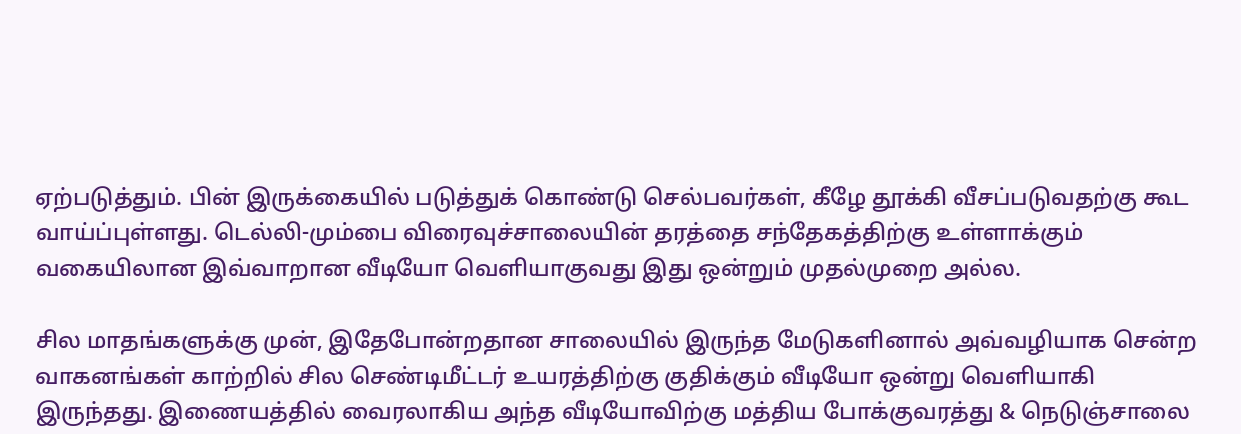ஏற்படுத்தும். பின் இருக்கையில் படுத்துக் கொண்டு செல்பவர்கள், கீழே தூக்கி வீசப்படுவதற்கு கூட வாய்ப்புள்ளது. டெல்லி-மும்பை விரைவுச்சாலையின் தரத்தை சந்தேகத்திற்கு உள்ளாக்கும் வகையிலான இவ்வாறான வீடியோ வெளியாகுவது இது ஒன்றும் முதல்முறை அல்ல.

சில மாதங்களுக்கு முன், இதேபோன்றதான சாலையில் இருந்த மேடுகளினால் அவ்வழியாக சென்ற வாகனங்கள் காற்றில் சில செண்டிமீட்டர் உயரத்திற்கு குதிக்கும் வீடியோ ஒன்று வெளியாகி இருந்தது. இணையத்தில் வைரலாகிய அந்த வீடியோவிற்கு மத்திய போக்குவரத்து & நெடுஞ்சாலை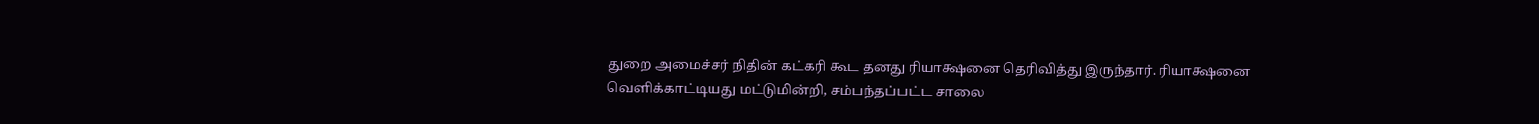துறை அமைச்சர் நிதின் கட்கரி கூட தனது ரியாக்ஷனை தெரிவித்து இருந்தார். ரியாக்ஷனை வெளிக்காட்டியது மட்டுமின்றி, சம்பந்தப்பட்ட சாலை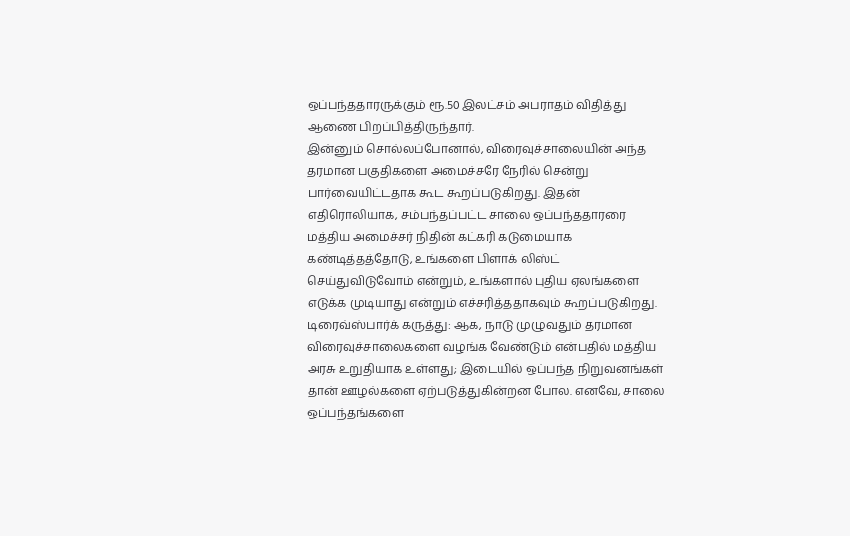ஒப்பந்ததாரருக்கும் ரூ.50 இலட்சம் அபராதம் விதித்து ஆணை பிறப்பித்திருந்தார்.
இன்னும் சொல்லப்போனால், விரைவுச்சாலையின் அந்த தரமான பகுதிகளை அமைச்சரே நேரில் சென்று பார்வையிட்டதாக கூட கூறப்படுகிறது. இதன் எதிரொலியாக, சம்பந்தப்பட்ட சாலை ஒப்பந்ததாரரை மத்திய அமைச்சர் நிதின் கட்கரி கடுமையாக கண்டித்தத்தோடு, உங்களை பிளாக் லிஸ்ட் செய்துவிடுவோம் என்றும், உங்களால் புதிய ஏலங்களை எடுக்க முடியாது என்றும் எச்சரித்ததாகவும் கூறப்படுகிறது.
டிரைவ்ஸ்பார்க் கருத்து: ஆக, நாடு முழுவதும் தரமான விரைவுச்சாலைகளை வழங்க வேண்டும் என்பதில் மத்திய அரசு உறுதியாக உள்ளது; இடையில் ஒப்பந்த நிறுவனங்கள் தான் ஊழல்களை ஏற்படுத்துகின்றன போல. எனவே, சாலை ஒப்பந்தங்களை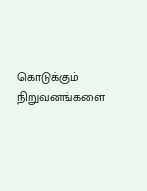கொடுக்கும் நிறுவனங்களை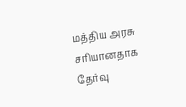மத்திய அரசு சரியானதாக தேர்வு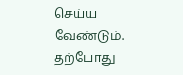செய்ய வேண்டும். தற்போது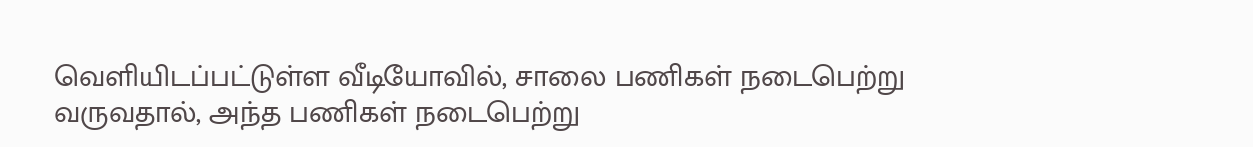வெளியிடப்பட்டுள்ள வீடியோவில், சாலை பணிகள் நடைபெற்று வருவதால், அந்த பணிகள் நடைபெற்று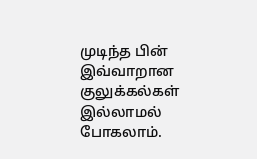முடிந்த பின் இவ்வாறான குலுக்கல்கள் இல்லாமல் போகலாம்.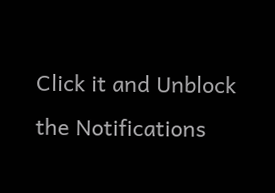Click it and Unblock the Notifications